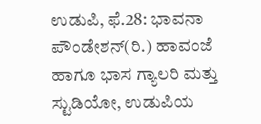ಉಡುಪಿ, ಫೆ.28: ಭಾವನಾ ಪೌಂಡೇಶನ್(ರಿ.) ಹಾವಂಜೆ ಹಾಗೂ ಭಾಸ ಗ್ಯಾಲರಿ ಮತ್ತು ಸ್ಟುಡಿಯೋ, ಉಡುಪಿಯ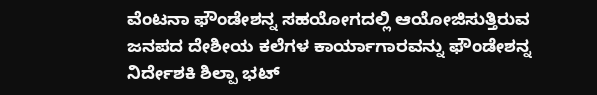ವೆಂಟನಾ ಫೌಂಡೇಶನ್ನ ಸಹಯೋಗದಲ್ಲಿ ಆಯೋಜಿಸುತ್ತಿರುವ ಜನಪದ ದೇಶೀಯ ಕಲೆಗಳ ಕಾರ್ಯಾಗಾರವನ್ನು ಫೌಂಡೇಶನ್ನ ನಿರ್ದೇಶಕಿ ಶಿಲ್ಪಾ ಭಟ್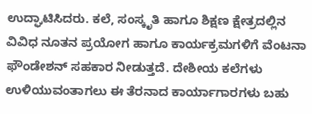ಉದ್ಘಾಟಿಸಿದರು. ಕಲೆ, ಸಂಸ್ಕೃತಿ ಹಾಗೂ ಶಿಕ್ಷಣ ಕ್ಷೇತ್ರದಲ್ಲಿನ ವಿವಿಧ ನೂತನ ಪ್ರಯೋಗ ಹಾಗೂ ಕಾರ್ಯಕ್ರಮಗಳಿಗೆ ವೆಂಟನಾ ಫೌಂಡೇಶನ್ ಸಹಕಾರ ನೀಡುತ್ತದೆ. ದೇಶೀಯ ಕಲೆಗಳು ಉಳಿಯುವಂತಾಗಲು ಈ ತೆರನಾದ ಕಾರ್ಯಾಗಾರಗಳು ಬಹು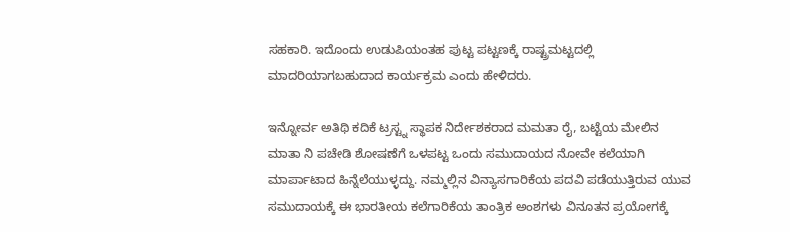ಸಹಕಾರಿ. ಇದೊಂದು ಉಡುಪಿಯಂತಹ ಪುಟ್ಟ ಪಟ್ಟಣಕ್ಕೆ ರಾಷ್ಟ್ರಮಟ್ಟದಲ್ಲಿ ಮಾದರಿಯಾಗಬಹುದಾದ ಕಾರ್ಯಕ್ರಮ ಎಂದು ಹೇಳಿದರು.

ಇನ್ನೋರ್ವ ಅತಿಥಿ ಕದಿಕೆ ಟ್ರಸ್ಟ್ನ ಸ್ಥಾಪಕ ನಿರ್ದೇಶಕರಾದ ಮಮತಾ ರೈ, ಬಟ್ಟೆಯ ಮೇಲಿನ ಮಾತಾ ನಿ ಪಚೇಡಿ ಶೋಷಣೆಗೆ ಒಳಪಟ್ಟ ಒಂದು ಸಮುದಾಯದ ನೋವೇ ಕಲೆಯಾಗಿ ಮಾರ್ಪಾಟಾದ ಹಿನ್ನೆಲೆಯುಳ್ಳದ್ದು. ನಮ್ಮಲ್ಲಿನ ವಿನ್ಯಾಸಗಾರಿಕೆಯ ಪದವಿ ಪಡೆಯುತ್ತಿರುವ ಯುವ ಸಮುದಾಯಕ್ಕೆ ಈ ಭಾರತೀಯ ಕಲೆಗಾರಿಕೆಯ ತಾಂತ್ರಿಕ ಅಂಶಗಳು ವಿನೂತನ ಪ್ರಯೋಗಕ್ಕೆ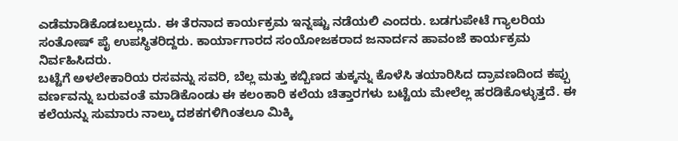ಎಡೆಮಾಡಿಕೊಡಬಲ್ಲುದು. ಈ ತೆರನಾದ ಕಾರ್ಯಕ್ರಮ ಇನ್ನಷ್ಟು ನಡೆಯಲಿ ಎಂದರು. ಬಡಗುಪೇಟೆ ಗ್ಯಾಲರಿಯ ಸಂತೋಷ್ ಪೈ ಉಪಸ್ಥಿತರಿದ್ದರು. ಕಾರ್ಯಾಗಾರದ ಸಂಯೋಜಕರಾದ ಜನಾರ್ದನ ಹಾವಂಜೆ ಕಾರ್ಯಕ್ರಮ ನಿರ್ವಹಿಸಿದರು.
ಬಟ್ಟೆಗೆ ಅಳಲೇಕಾರಿಯ ರಸವನ್ನು ಸವರಿ, ಬೆಲ್ಲ ಮತ್ತು ಕಬ್ಬಿಣದ ತುಕ್ಕನ್ನು ಕೊಳೆಸಿ ತಯಾರಿಸಿದ ದ್ರಾವಣದಿಂದ ಕಪ್ಪು ವರ್ಣವನ್ನು ಬರುವಂತೆ ಮಾಡಿಕೊಂಡು ಈ ಕಲಂಕಾರಿ ಕಲೆಯ ಚಿತ್ತಾರಗಳು ಬಟ್ಟೆಯ ಮೇಲೆಲ್ಲ ಹರಡಿಕೊಳ್ಳುತ್ತದೆ. ಈ ಕಲೆಯನ್ನು ಸುಮಾರು ನಾಲ್ಕು ದಶಕಗಳಿಗಿಂತಲೂ ಮಿಕ್ಕಿ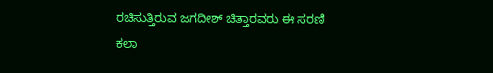ರಚಿಸುತ್ತಿರುವ ಜಗದೀಶ್ ಚಿತ್ತಾರವರು ಈ ಸರಣಿ ಕಲಾ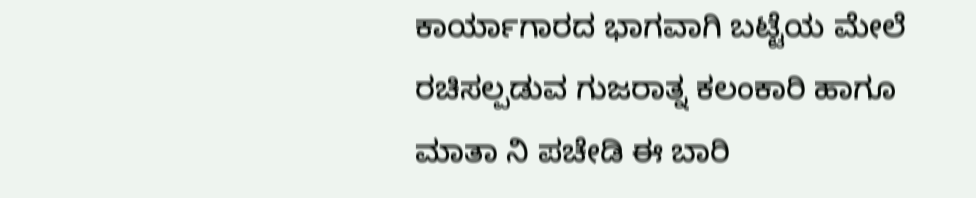ಕಾರ್ಯಾಗಾರದ ಭಾಗವಾಗಿ ಬಟ್ಟೆಯ ಮೇಲೆ ರಚಿಸಲ್ಪಡುವ ಗುಜರಾತ್ನ ಕಲಂಕಾರಿ ಹಾಗೂ ಮಾತಾ ನಿ ಪಚೇಡಿ ಈ ಬಾರಿ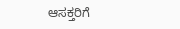ಆಸಕ್ತರಿಗೆ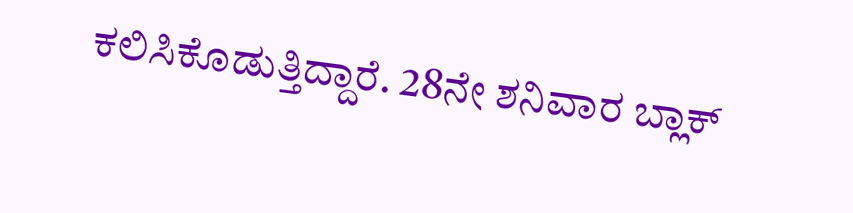ಕಲಿಸಿಕೊಡುತ್ತಿದ್ದಾರೆ. 28ನೇ ಶನಿವಾರ ಬ್ಲಾಕ್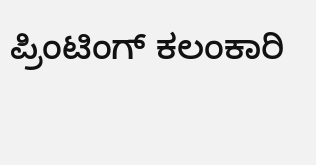ಪ್ರಿಂಟಿಂಗ್ ಕಲಂಕಾರಿ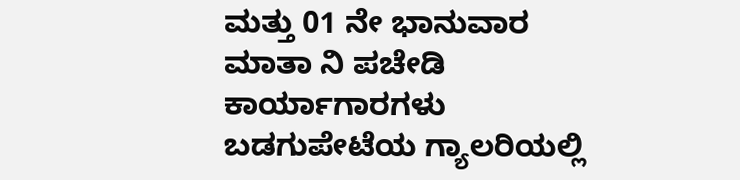ಮತ್ತು 01 ನೇ ಭಾನುವಾರ ಮಾತಾ ನಿ ಪಚೇಡಿ ಕಾರ್ಯಾಗಾರಗಳು ಬಡಗುಪೇಟೆಯ ಗ್ಯಾಲರಿಯಲ್ಲಿ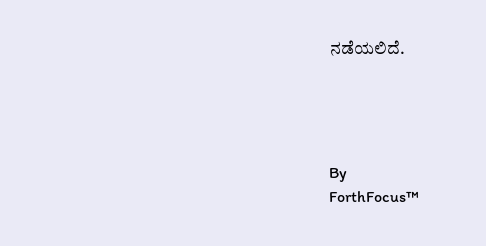ನಡೆಯಲಿದೆ.




By
ForthFocus™